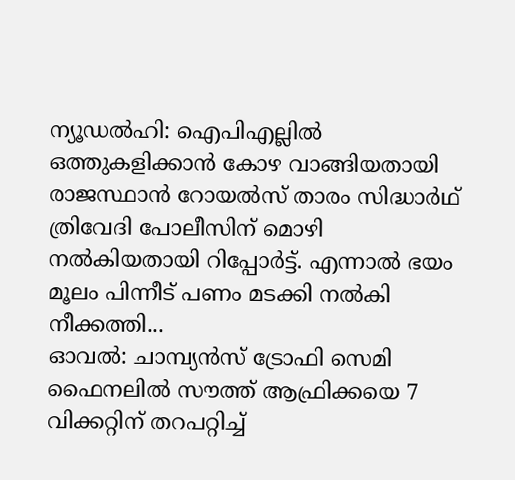ന്യൂഡല്‍ഹി: ഐപിഎല്ലില്‍ ഒത്തുകളിക്കാന്‍ കോഴ വാങ്ങിയതായി രാജസ്ഥാന്‍ റോയല്‍സ് താരം സിദ്ധാര്‍ഥ് ത്രിവേദി പോലീസിന് മൊഴി നല്‍കിയതായി റിപ്പോര്‍ട്ട്. എന്നാല്‍ ഭയം മൂലം പിന്നീട് പണം മടക്കി നല്‍കി നീക്കത്തി...
ഓവല്‍: ചാമ്പ്യന്‍സ്‌ ട്രോഫി സെമി ഫൈനലില്‍ സൗത്ത്‌ ആഫ്രിക്കയെ 7 വിക്കറ്റിന്‌ തറപറ്റിച്ച്‌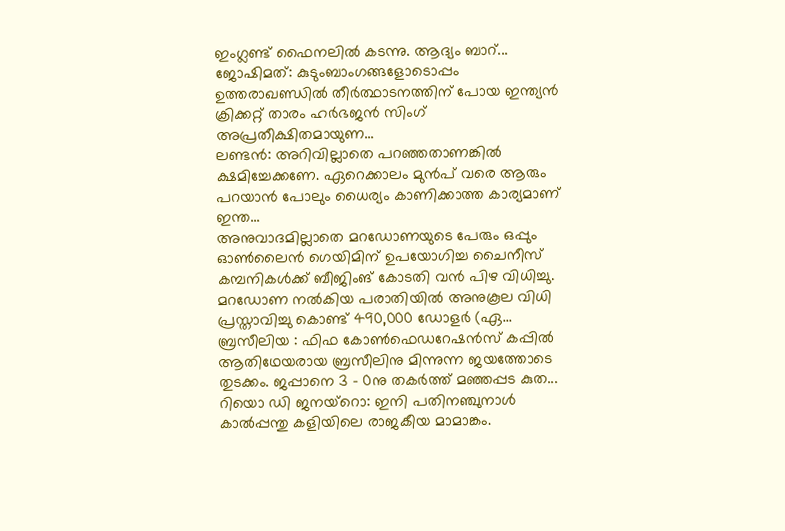ഇംഗ്ലണ്ട്‌ ഫൈനലില്‍ കടന്നു. ആദ്യം ബാറ്...
ജോഷിമത്: കുടുംബാംഗങ്ങളോടൊപ്പം ഉത്തരാഖണ്ഡില്‍ തീര്‍ത്ഥാടനത്തിന് പോയ ഇന്ത്യന്‍ ക്രിക്കറ്റ് താരം ഹര്‍ഭജന്‍ സിംഗ് അപ്രതീക്ഷിതമായുണ...
ലണ്ടന്‍: അറിവില്ലാതെ പറഞ്ഞതാണങ്കില്‍ ക്ഷമിച്ചേക്കണേ. ഏറെക്കാലം മുന്‍പ് വരെ ആരും പറയാന്‍ പോലും ധൈര്യം കാണിക്കാത്ത കാര്യമാണ് ഇന്ത...
അനുവാദമില്ലാതെ മറഡോണയുടെ പേരും ഒപ്പും ഓണ്‍ലൈന്‍ ഗെയിമിന് ഉപയോഗിച്ച ചൈനീസ് കമ്പനികള്‍ക്ക് ബീജിംങ് കോടതി വന്‍ പിഴ വിധിച്ചു. മറഡോണ നല്‍കിയ പരാതിയില്‍ അനുകൂല വിധി പ്രസ്താവിച്ചു കൊണ്ട് 490,000 ഡോളര്‍ (ഏ...
ബ്രസീലിയ : ഫിഫ കോണ്‍ഫെഡറേഷന്‍സ് കപ്പില്‍ ആതിഥേയരായ ബ്രസീലിനു മിന്നുന്ന ജയത്തോടെ തുടക്കം. ജപ്പാനെ 3 - 0നു തകര്‍ത്ത് മഞ്ഞപ്പട കുത...
റിയൊ ഡി ജനയ്റൊ: ഇനി പതിനഞ്ചുനാള്‍ കാല്‍പ്പന്തു കളിയിലെ രാജകീയ മാമാങ്കം.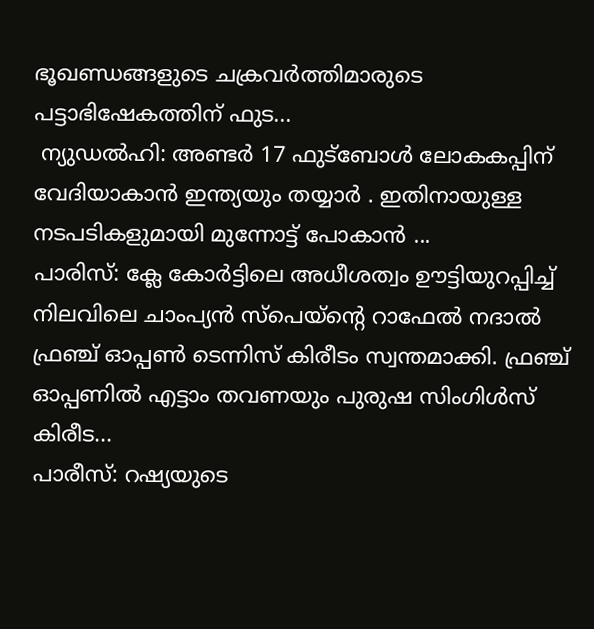ഭൂഖണ്ഡങ്ങളുടെ ചക്രവര്‍ത്തിമാരുടെ പട്ടാഭിഷേകത്തിന് ഫുട...
 ന്യുഡല്‍ഹി: അണ്ടര്‍ 17 ഫുട്‌ബോള്‍ ലോകകപ്പിന് വേദിയാകാന്‍ ഇന്ത്യയും തയ്യാര്‍ . ഇതിനായുള്ള നടപടികളുമായി മുന്നോട്ട് പോകാന്‍ ...
പാരിസ്: ക്ലേ കോര്‍ട്ടിലെ അധീശത്വം ഊട്ടിയുറപ്പിച്ച് നിലവിലെ ചാംപ്യന്‍ സ്പെയ്ന്‍റെ റാഫേല്‍ നദാല്‍ ഫ്രഞ്ച് ഓപ്പണ്‍ ടെന്നിസ് കിരീടം സ്വന്തമാക്കി. ഫ്രഞ്ച് ഓപ്പണില്‍ എട്ടാം തവണയും പുരുഷ സിംഗിള്‍സ് കിരീട...
പാരീസ്‌: റഷ്യയുടെ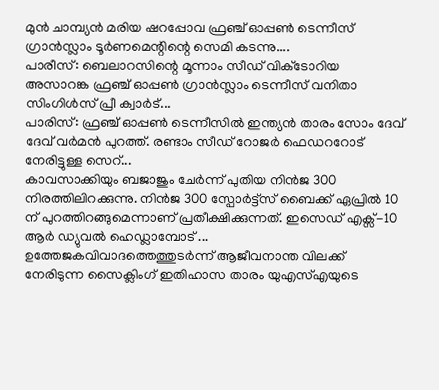മുന്‍ ചാമ്പ്യന്‍ മരിയ ഷറപ്പോവ ഫ്രഞ്ച്‌ ഓപ്പണ്‍ ടെന്നീസ്‌ ഗ്രാന്‍സ്ലാം ടൂര്‍ണമെന്റിന്റെ സെമി കടന്നു....
പാരീസ്‌: ബെലാറസിന്റെ മൂന്നാം സീഡ്‌ വിക്‌ടോറിയ അസാറങ്ക ഫ്രഞ്ച്‌ ഓപ്പണ്‍ ഗ്രാന്‍സ്ലാം ടെന്നീസ്‌ വനിതാ സിംഗിള്‍സ്‌ പ്രീ ക്വാര്‍ട്...
പാരിസ്: ഫ്രഞ്ച് ഓപ്പണ്‍ ടെന്നീസില്‍ ഇന്ത്യന്‍ താരം സോം ദേവ് ദേവ് വര്‍മന്‍ പുറത്ത്. രണ്ടാം സീഡ് റോജര്‍ ഫെഡററോട് നേരിട്ടുള്ള സെറ്...
കാവസാക്കിയും ബജാജും ചേര്‍ന്ന് പുതിയ നിന്‍ജ 300 നിരത്തിലിറക്കുന്നു. നിന്‍ജ 300 സ്പോര്‍ട്ട്സ് ബൈക്ക് ഏപ്രില്‍ 10 ന് പുറത്തിറങ്ങുമെന്നാണ് പ്രതീക്ഷിക്കുന്നത്. ഇസെഡ് എക്സ്-10 ആര്‍ ഡ്യുവല്‍ ഹെഡ്ലാമ്പോട് ...
ഉത്തേജകവിവാദത്തെത്തുടര്‍ന്ന്‌ ആജീവനാന്ത വിലക്ക്‌ നേരിടുന്ന സൈക്ലിംഗ്‌ ഇതിഹാസ താരം യുഎസ്‌എയുടെ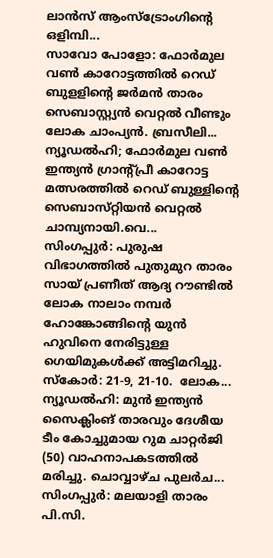ലാന്‍സ്‌ ആംസ്‌ട്രോംഗിന്റെ ഒളിമ്പി...
സാവോ പോളോ: ഫോര്‍മുല വണ്‍ കാറോട്ടത്തില്‍ റെഡ് ബുളളിന്‍റെ ജര്‍മന്‍ താരം സെബാസ്റ്റ്യന്‍ വെറ്റല്‍ വീണ്ടും ലോക ചാംപ്യന്‍. ബ്രസീലി...
ന്യൂഡല്‍ഹി; ഫോര്‍മുല വണ്‍ ഇന്ത്യന്‍ ഗ്രാന്റ്‌പ്രീ കാറോട്ട മത്സരത്തില്‍ റെഡ്‌ ബുള്ളിന്റെ സെബാസ്‌റ്റിയന്‍ വെറ്റല്‍ ചാമ്പ്യനായി.വെ...
സിംഗപ്പുര്‍: പുരുഷ വിഭാഗത്തില്‍ പുതുമുറ താരം സായ് പ്രണീത് ആദ്യ റൗണ്ടില്‍ ലോക നാലാം നമ്പര്‍ ഹോങ്കോങ്ങിന്‍റെ യുന്‍ ഹുവിനെ നേരിട്ടുള്ള ഗെയിമുകള്‍ക്ക് അട്ടിമറിച്ചു. സ്കോര്‍: 21-9, 21-10.  ലോക...
ന്യൂഡല്‍ഹി: മുന്‍ ഇന്ത്യന്‍ സൈക്ലിംങ് താരവും ദേശീയ ടീം കോച്ചുമായ റുമ ചാറ്റര്‍ജി (50) വാഹനാപകടത്തില്‍ മരിച്ചു. ചൊവ്വാഴ്ച പുലര്‍ച...
സിംഗപ്പുര്‍: മലയാളി താരം പി.സി.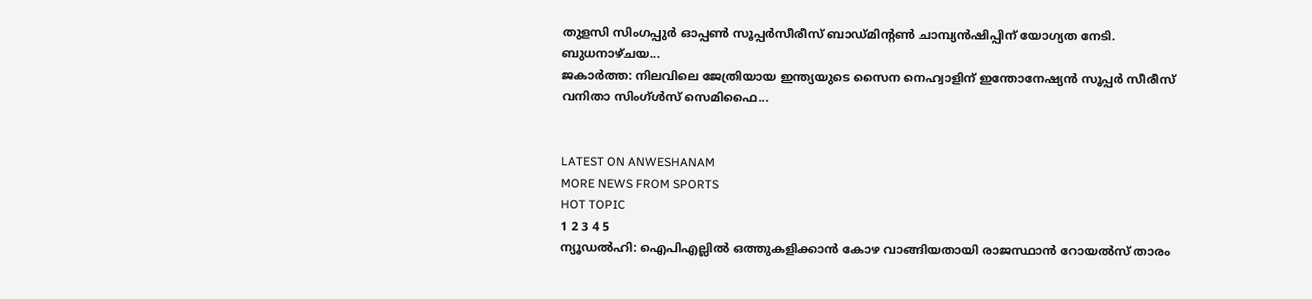തുളസി സിംഗപ്പുര്‍ ഓപ്പണ്‍ സൂപ്പര്‍സീരീസ് ബാഡ്മിന്റണ്‍ ചാമ്പ്യന്‍ഷിപ്പിന് യോഗ്യത നേടി. ബുധനാഴ്ചയ...
ജകാര്‍ത്ത: നിലവിലെ ജേത്രിയായ ഇന്ത്യയുടെ സൈന നെഹ്വാളിന് ഇന്തോനേഷ്യന്‍ സൂപ്പര്‍ സീരീസ് വനിതാ സിംഗ്ള്‍സ് സെമിഫൈ...


LATEST ON ANWESHANAM
MORE NEWS FROM SPORTS
HOT TOPIC
1 2 3 4 5
ന്യൂഡല്‍ഹി: ഐപിഎല്ലില്‍ ഒത്തുകളിക്കാന്‍ കോഴ വാങ്ങിയതായി രാജസ്ഥാന്‍ റോയല്‍സ് താരം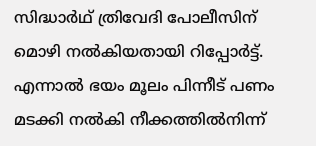സിദ്ധാര്‍ഥ് ത്രിവേദി പോലീസിന് മൊഴി നല്‍കിയതായി റിപ്പോര്‍ട്ട്. എന്നാല്‍ ഭയം മൂലം പിന്നീട് പണം മടക്കി നല്‍കി നീക്കത്തില്‍നിന്ന്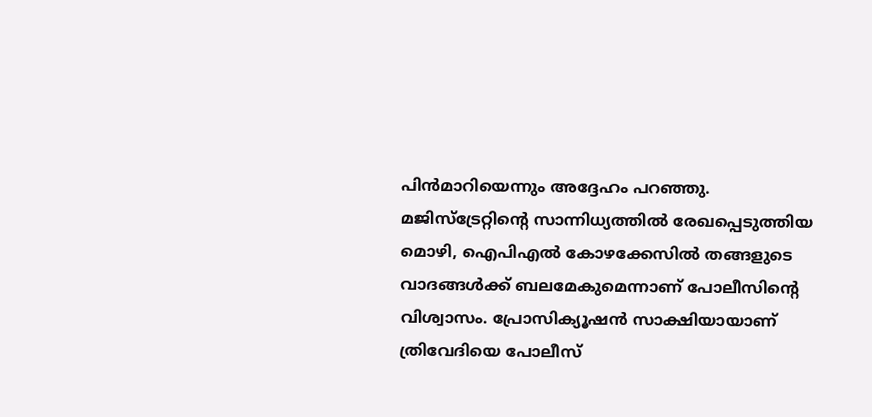പിന്‍മാറിയെന്നും അദ്ദേഹം പറഞ്ഞു. മജിസ്ട്രേറ്റിന്റെ സാന്നിധ്യത്തില്‍ രേഖപ്പെടുത്തിയ മൊഴി, ഐപിഎല്‍ കോഴക്കേസില്‍ തങ്ങളുടെ വാദങ്ങള്‍ക്ക് ബലമേകുമെന്നാണ് പോലീസിന്റെ വിശ്വാസം. പ്രോസിക്യൂഷന്‍ സാക്ഷിയായാണ് ത്രിവേദിയെ പോലീസ്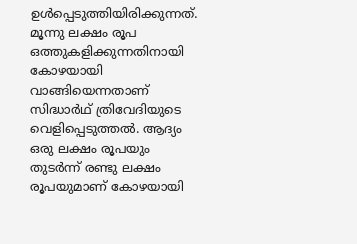ഉള്‍പ്പെടുത്തിയിരിക്കുന്നത്. മൂന്നു ലക്ഷം രൂപ ഒത്തുകളിക്കുന്നതിനായി കോഴയായി വാങ്ങിയെന്നതാണ് സിദ്ധാര്‍ഥ് ത്രിവേദിയുടെ വെളിപ്പെടുത്തല്‍. ആദ്യം ഒരു ലക്ഷം രൂപയും തുടര്‍ന്ന് രണ്ടു ലക്ഷം രൂപയുമാണ് കോഴയായി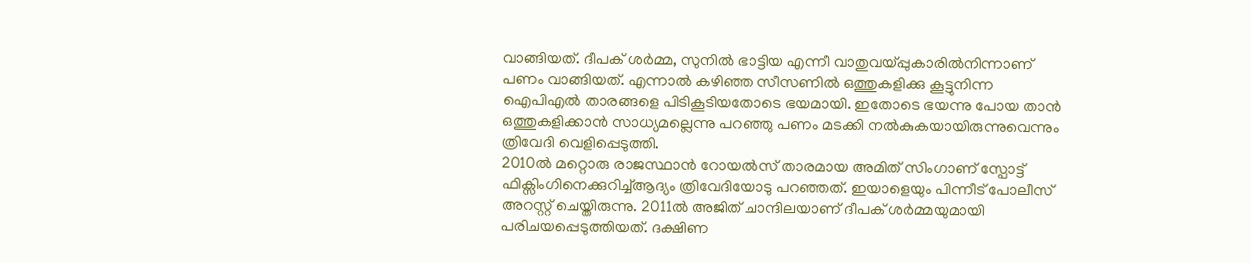വാങ്ങിയത്. ദീപക് ശര്‍മ്മ, സുനില്‍ ഭാട്ടിയ എന്നീ വാതുവയ്പ്പുകാരില്‍നിന്നാണ് പണം വാങ്ങിയത്. എന്നാല്‍ കഴിഞ്ഞ സീസണില്‍ ഒത്തുകളിക്കു കൂട്ടുനിന്ന ഐപിഎല്‍ താരങ്ങളെ പിടികൂടിയതോടെ ഭയമായി. ഇതോടെ ഭയന്നു പോയ താന്‍ ഒത്തുകളിക്കാന്‍ സാധ്യമല്ലെന്നു പറഞ്ഞു പണം മടക്കി നല്‍കുകയായിരുന്നുവെന്നും ത്രിവേദി വെളിപ്പെടുത്തി.
2010ല്‍ മറ്റൊരു രാജസ്ഥാന്‍ റോയല്‍സ് താരമായ അമിത് സിംഗാണ് സ്പോട്ട് ഫിക്സിംഗിനെക്കുറിച്ച്ആദ്യം ത്രിവേദിയോടു പറഞ്ഞത്. ഇയാളെയും പിന്നീട് പോലീസ് അറസ്റ്റ് ചെയ്തിരുന്നു. 2011ല്‍ അജിത് ചാന്ദിലയാണ് ദീപക് ശര്‍മ്മയുമായി പരിചയപ്പെടുത്തിയത്. ദക്ഷിണ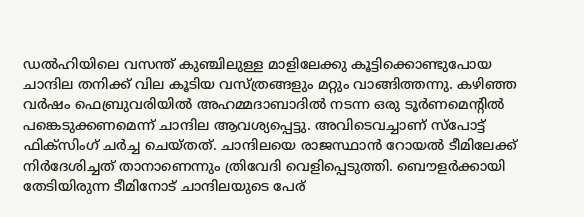ഡല്‍ഹിയിലെ വസന്ത് കുഞ്ചിലുള്ള മാളിലേക്കു കൂട്ടിക്കൊണ്ടുപോയ ചാന്ദില തനിക്ക് വില കൂടിയ വസ്ത്രങ്ങളും മറ്റും വാങ്ങിത്തന്നു. കഴിഞ്ഞ വര്‍ഷം ഫെബ്രുവരിയില്‍ അഹമ്മദാബാദില്‍ നടന്ന ഒരു ടൂര്‍ണമെന്റില്‍ പങ്കെടുക്കണമെന്ന് ചാന്ദില ആവശ്യപ്പെട്ടു. അവിടെവച്ചാണ് സ്പോട്ട് ഫിക്സിംഗ് ചര്‍ച്ച ചെയ്തത്. ചാന്ദിലയെ രാജസ്ഥാന്‍ റോയല്‍ ടീമിലേക്ക് നിര്‍ദേശിച്ചത് താനാണെന്നും ത്രിവേദി വെളിപ്പെടുത്തി. ബൌളര്‍ക്കായി തേടിയിരുന്ന ടീമിനോട് ചാന്ദിലയുടെ പേര്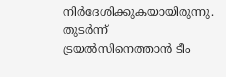നിര്‍ദേശിക്കുകയായിരുന്നു. തുടര്‍ന്ന് ട്രയല്‍സിനെത്താന്‍ ടീം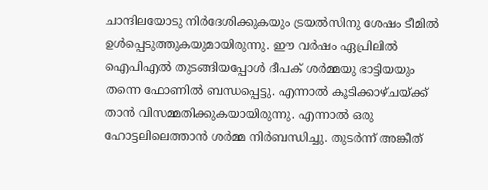ചാന്ദിലയോടു നിര്‍ദേശിക്കുകയും ട്രയല്‍സിനു ശേഷം ടീമില്‍ ഉള്‍പ്പെടുത്തുകയുമായിരുന്നു. ഈ വര്‍ഷം ഏപ്രിലില്‍ ഐപിഎല്‍ തുടങ്ങിയപ്പോള്‍ ദീപക് ശര്‍മ്മയു ഭാട്ടിയയും തന്നെ ഫോണില്‍ ബന്ധപ്പെട്ടു. എന്നാല്‍ കൂടിക്കാഴ്ചയ്ക്ക് താന്‍ വിസമ്മതിക്കുകയായിരുന്നു. എന്നാല്‍ ഒരു ഹോട്ടലിലെത്താന്‍ ശര്‍മ്മ നിര്‍ബന്ധിച്ചു. തുടര്‍ന്ന് അങ്കീത്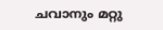ചവാനും മറ്റു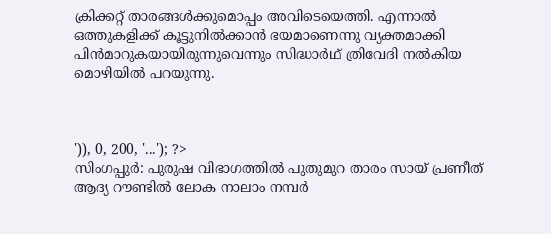ക്രിക്കറ്റ് താരങ്ങള്‍ക്കുമൊപ്പം അവിടെയെത്തി. എന്നാല്‍ ഒത്തുകളിക്ക് കൂട്ടുനില്‍ക്കാന്‍ ഭയമാണെന്നു വ്യക്തമാക്കി പിന്‍മാറുകയായിരുന്നുവെന്നും സിദ്ധാര്‍ഥ് ത്രിവേദി നല്‍കിയ മൊഴിയില്‍ പറയുന്നു.



')), 0, 200, '...'); ?>
സിംഗപ്പുര്‍: പുരുഷ വിഭാഗത്തില്‍ പുതുമുറ താരം സായ് പ്രണീത് ആദ്യ റൗണ്ടില്‍ ലോക നാലാം നമ്പര്‍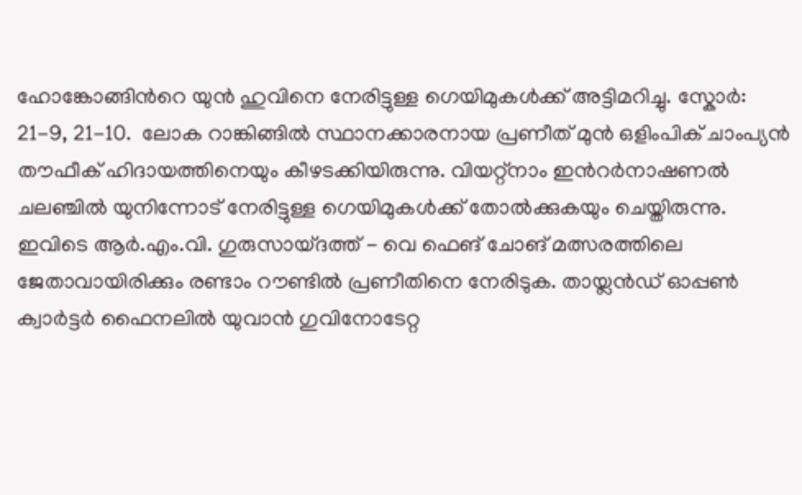ഹോങ്കോങ്ങിന്‍റെ യുന്‍ ഹുവിനെ നേരിട്ടുള്ള ഗെയിമുകള്‍ക്ക് അട്ടിമറിച്ചു. സ്കോര്‍: 21-9, 21-10.  ലോക റാങ്കിങ്ങില്‍ സ്ഥാനക്കാരനായ പ്രണീത് മുന്‍ ഒളിംപിക് ചാംപ്യന്‍ തൗഫീക് ഹിദായത്തിനെയും കീഴടക്കിയിരുന്നു. വിയറ്റ്നാം ഇന്‍റര്‍നാഷണല്‍ ചലഞ്ചില്‍ യുനിന്നോട് നേരിട്ടുള്ള ഗെയിമുകള്‍ക്ക് തോല്‍ക്കുകയും ചെയ്തിരുന്നു. ഇവിടെ ആര്‍.എം.വി. ഗുരുസായ്ദത്ത് - വെ ഫെങ് ചോങ് മത്സരത്തിലെ ജേതാവായിരിക്കും രണ്ടാം റൗണ്ടില്‍ പ്രണീതിനെ നേരിടുക. തായ്ലന്‍ഡ് ഓപ്പണ്‍ ക്വാര്‍ട്ടര്‍ ഫൈനലില്‍ യുവാന്‍ ഗുവിനോടേറ്റ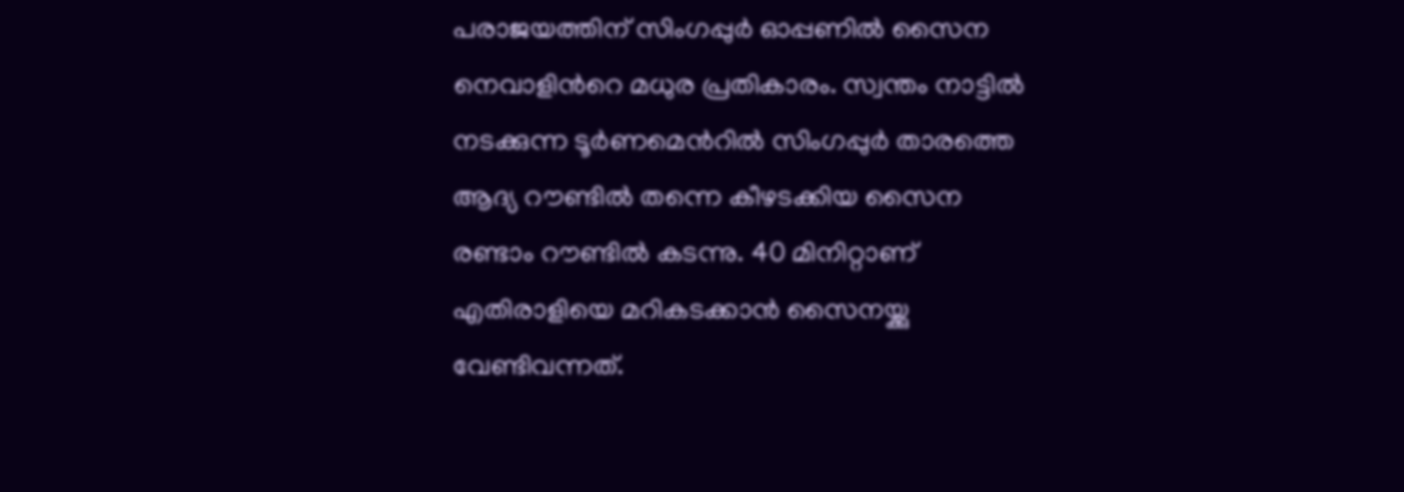പരാജയത്തിന് സിംഗപ്പുര്‍ ഓപ്പണില്‍ സൈന നെവാളിന്‍റെ മധുര പ്രതികാരം. സ്വന്തം നാട്ടില്‍ നടക്കുന്ന ടൂര്‍ണമെന്‍റില്‍ സിംഗപ്പുര്‍ താരത്തെ ആദ്യ റൗണ്ടില്‍ തന്നെ കീഴടക്കിയ സൈന രണ്ടാം റൗണ്ടില്‍ കടന്നു. 40 മിനിറ്റാണ് എതിരാളിയെ മറികടക്കാന്‍ സൈനയ്ക്കു വേണ്ടിവന്നത്.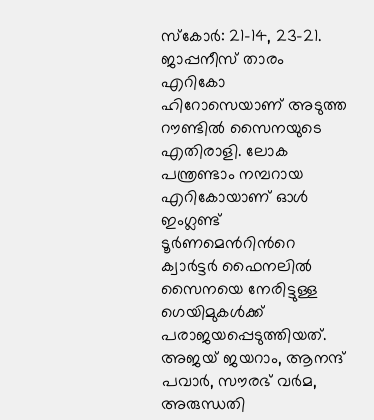സ്കോര്‍: 21-14, 23-21. ജാപ്പനീസ് താരം എറികോ ഹിറോസെയാണ് അടുത്ത റൗണ്ടില്‍ സൈനയുടെ എതിരാളി. ലോക പന്ത്രണ്ടാം നമ്പറായ എറികോയാണ് ഓള്‍ ഇംഗ്ലണ്ട് ടൂര്‍ണമെന്‍റിന്‍റെ ക്വാര്‍ട്ടര്‍ ഫൈനലില്‍ സൈനയെ നേരിട്ടുള്ള ഗെയിമുകള്‍ക്ക് പരാജയപ്പെടുത്തിയത്. അജയ് ജയറാം, ആനന്ദ് പവാര്‍, സൗരഭ് വര്‍മ, അരുന്ധതി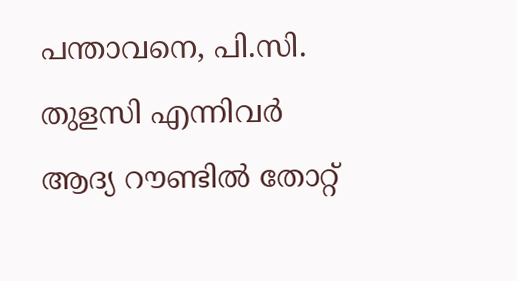പന്താവനെ, പി.സി. തുളസി എന്നിവര്‍ ആദ്യ റൗണ്ടില്‍ തോറ്റ്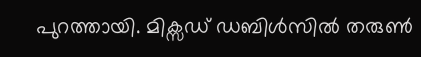പുറത്തായി. മിക്സഡ് ഡബിള്‍സില്‍ തരുണ്‍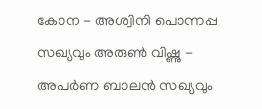കോന - അശ്വിനി പൊന്നപ്പ സഖ്യവും അരുണ്‍ വിഷ്ണു - അപര്‍ണ ബാലന്‍ സഖ്യവും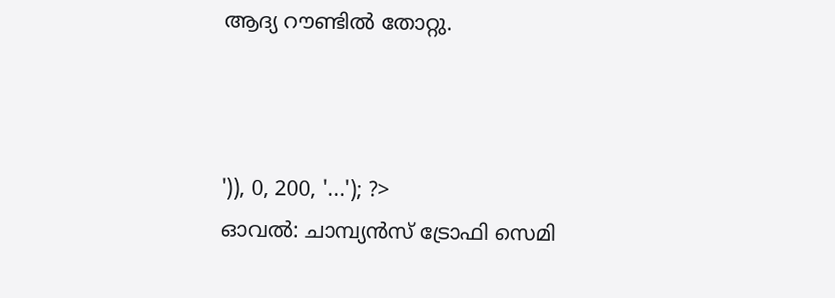ആദ്യ റൗണ്ടില്‍ തോറ്റു.



')), 0, 200, '...'); ?>
ഓവല്‍: ചാമ്പ്യന്‍സ്‌ ട്രോഫി സെമി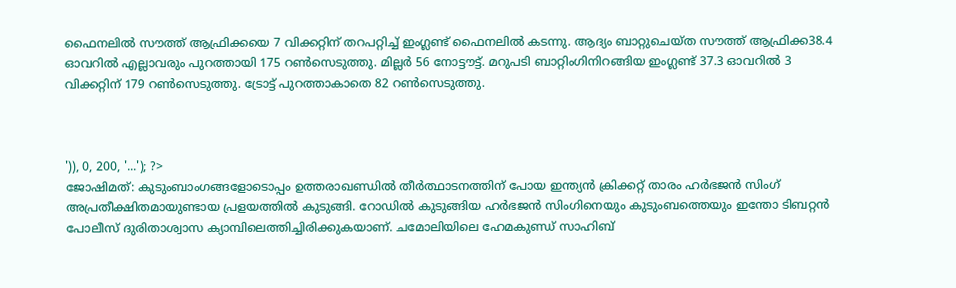ഫൈനലില്‍ സൗത്ത്‌ ആഫ്രിക്കയെ 7 വിക്കറ്റിന്‌ തറപറ്റിച്ച്‌ ഇംഗ്ലണ്ട്‌ ഫൈനലില്‍ കടന്നു. ആദ്യം ബാറ്റുചെയ്‌ത സൗത്ത്‌ ആഫ്രിക്ക38.4 ഓവറില്‍ എല്ലാവരും പുറത്തായി 175 റണ്‍സെടുത്തു. മില്ലര്‍ 56 നോട്ടൗട്ട്‌. മറുപടി ബാറ്റിംഗിനിറങ്ങിയ ഇംഗ്ലണ്ട്‌ 37.3 ഓവറില്‍ 3 വിക്കറ്റിന്‌ 179 റണ്‍സെടുത്തു. ട്രോട്ട്‌ പുറത്താകാതെ 82 റണ്‍സെടുത്തു.



')), 0, 200, '...'); ?>
ജോഷിമത്: കുടുംബാംഗങ്ങളോടൊപ്പം ഉത്തരാഖണ്ഡില്‍ തീര്‍ത്ഥാടനത്തിന് പോയ ഇന്ത്യന്‍ ക്രിക്കറ്റ് താരം ഹര്‍ഭജന്‍ സിംഗ് അപ്രതീക്ഷിതമായുണ്ടായ പ്രളയത്തില്‍ കുടുങ്ങി. റോഡില്‍ കുടുങ്ങിയ ഹര്‍ഭജന്‍ സിംഗിനെയും കുടുംബത്തെയും ഇന്തോ ടിബറ്റന്‍ പോലീസ് ദുരിതാശ്വാസ ക്യാമ്പിലെത്തിച്ചിരിക്കുകയാണ്. ചമോലിയിലെ ഹേമകുണ്ഡ് സാഹിബ്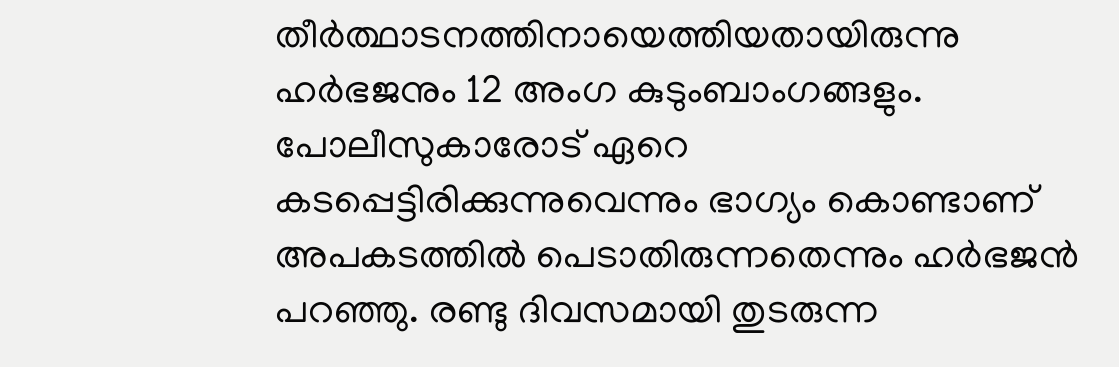തീര്‍ത്ഥാടനത്തിനായെത്തിയതായിരുന്നു ഹര്‍ഭജനും 12 അംഗ കുടുംബാംഗങ്ങളും. പോലീസുകാരോട് ഏറെ കടപ്പെട്ടിരിക്കുന്നുവെന്നും ഭാഗ്യം കൊണ്ടാണ് അപകടത്തില്‍ പെടാതിരുന്നതെന്നും ഹര്‍ഭജന്‍ പറഞ്ഞു. രണ്ടു ദിവസമായി തുടരുന്ന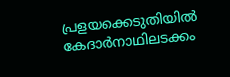പ്രളയക്കെടുതിയില്‍ കേദാര്‍നാഥിലടക്കം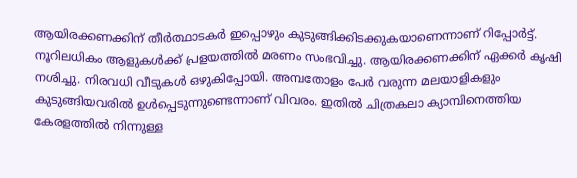ആയിരക്കണക്കിന് തീര്‍ത്ഥാടകര്‍ ഇപ്പൊഴും കുടുങ്ങിക്കിടക്കുകയാണെന്നാണ് റിപ്പോര്‍ട്ട്. നൂറിലധികം ആളുകള്‍ക്ക് പ്രളയത്തില്‍ മരണം സംഭവിച്ചു. ആയിരക്കണക്കിന് ഏക്കര്‍ കൃഷി നശിച്ചു. നിരവധി വീടുകള്‍ ഒഴുകിപ്പോയി. അമ്പതോളം പേര്‍ വരുന്ന മലയാളികളും കുടുങ്ങിയവരില്‍ ഉള്‍പ്പെടുന്നുണ്ടെന്നാണ് വിവരം. ഇതില്‍ ചിത്രകലാ ക്യാമ്പിനെത്തിയ കേരളത്തില്‍ നിന്നുള്ള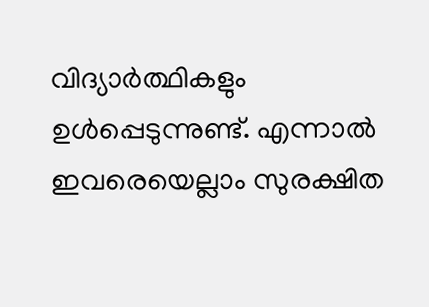വിദ്യാര്‍ത്ഥികളും ഉള്‍പ്പെടുന്നുണ്ട്. എന്നാല്‍ ഇവരെയെല്ലാം സുരക്ഷിത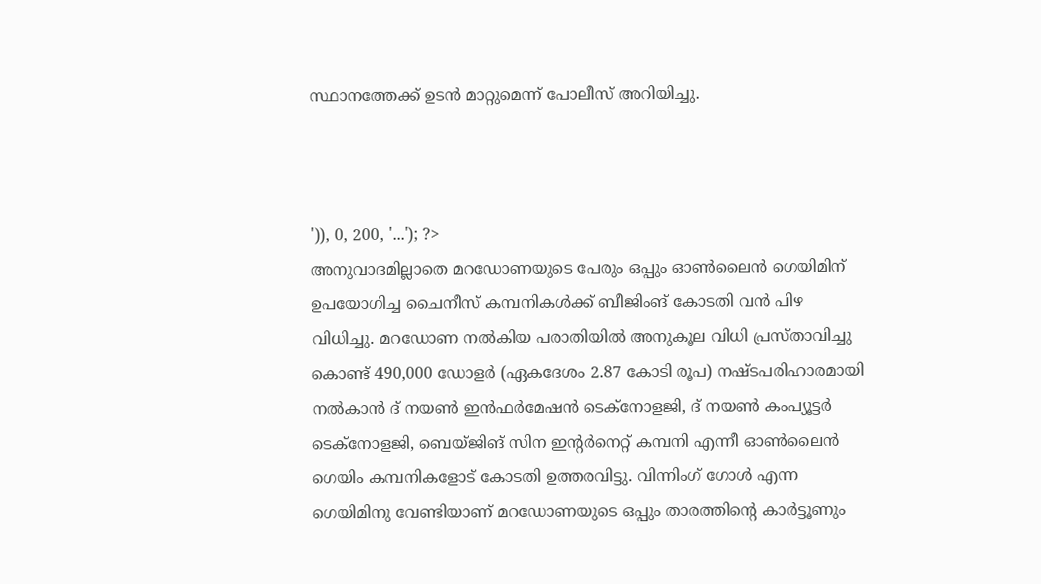സ്ഥാനത്തേക്ക് ഉടന്‍ മാറ്റുമെന്ന് പോലീസ് അറിയിച്ചു.



')), 0, 200, '...'); ?>
അനുവാദമില്ലാതെ മറഡോണയുടെ പേരും ഒപ്പും ഓണ്‍ലൈന്‍ ഗെയിമിന് ഉപയോഗിച്ച ചൈനീസ് കമ്പനികള്‍ക്ക് ബീജിംങ് കോടതി വന്‍ പിഴ വിധിച്ചു. മറഡോണ നല്‍കിയ പരാതിയില്‍ അനുകൂല വിധി പ്രസ്താവിച്ചു കൊണ്ട് 490,000 ഡോളര്‍ (ഏകദേശം 2.87 കോടി രൂപ) നഷ്ടപരിഹാരമായി നല്‍കാന്‍ ദ് നയണ്‍ ഇന്‍ഫര്‍മേഷന്‍ ടെക്‌നോളജി, ദ് നയണ്‍ കംപ്യൂട്ടര്‍ ടെക്‌നോളജി, ബെയ്ജിങ് സിന ഇന്റര്‍നെറ്റ് കമ്പനി എന്നീ ഓണ്‍ലൈന്‍ ഗെയിം കമ്പനികളോട് കോടതി ഉത്തരവിട്ടു. വിന്നിംഗ് ഗോള്‍ എന്ന ഗെയിമിനു വേണ്ടിയാണ് മറഡോണയുടെ ഒപ്പും താരത്തിന്റെ കാര്‍ട്ടൂണും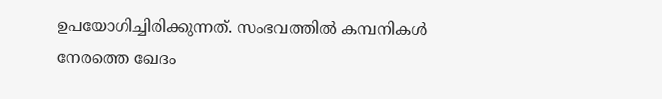ഉപയോഗിച്ചിരിക്കുന്നത്. സംഭവത്തില്‍ കമ്പനികള്‍ നേരത്തെ ഖേദം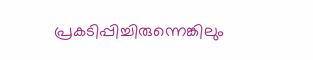പ്രകടിപ്പിച്ചിരുന്നെങ്കിലും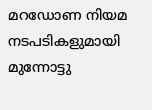മറഡോണ നിയമ നടപടികളുമായി മുന്നോട്ടു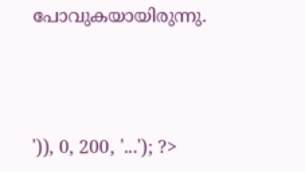പോവുകയായിരുന്നു.



')), 0, 200, '...'); ?>